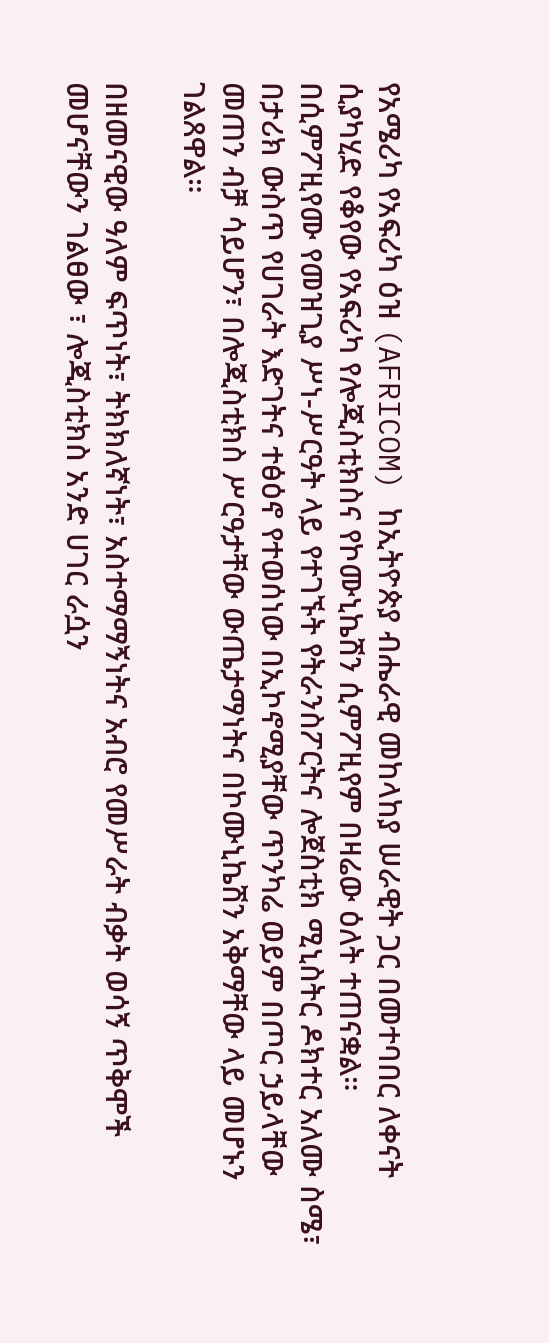የአሜሪካ የአፍሪካ ዕዝ (AFRICOM) ከኢትዮጵያ ብሔራዊ መከላከያ ሠራዊት ጋር በመተባበር ለቀናት ሲያካሂድ የቆየው የአፍሪካ የሎጂስቲክስና የኮሙኒኬሽን ሲምፖዚየም በዛሬው ዕለት ተጠናቋል።
በሲምፖዚየሙ የመዝጊያ ሥነ-ሥርዓት ላይ የተገኙት የትራንስፖርትና ሎጀስቲክ ሚኒስትር ዶክተር አለሙ ስሜ፣ በታሪክ ውስጥ የሀገራት እድገትና ተፅዕኖ የተወሰነው በኢኮኖሚያቸው ጥንካሬ ወይም በጦር ኃይላቸው መጠን ብቻ ሳይሆን፣ በሎጂስቲክስ ሥርዓታቸው ውጤታማነትና በኮሙኒኬሽን አቅማቸው ላይ መሆኑን ገልጸዋል።

በዘመናዊው ዓለም ፍጥነት፣ ትክክለኛነት፣ አስተማማኝነትና አብሮ የመሥራት ብቃት ወሳኝ ጥቅሞች መሆናቸውን ገልፀው ፣ ሎጂስቲክስ አንድ ሀገር ራሷን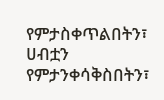የምታስቀጥልበትን፣ ሀብቷን የምታንቀሳቅስበትን፣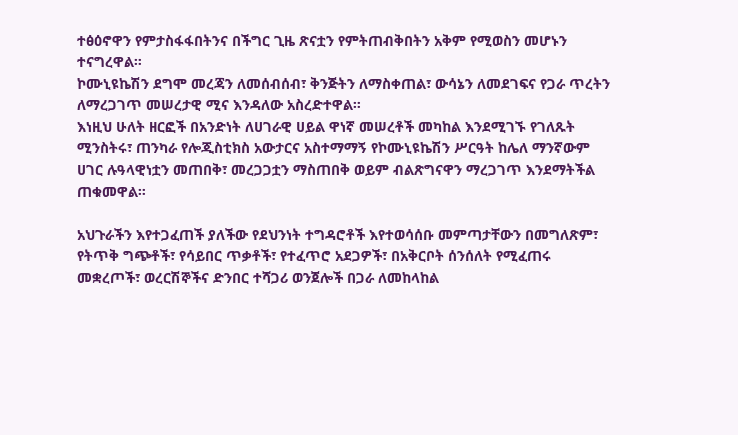ተፅዕኖዋን የምታስፋፋበትንና በችግር ጊዜ ጽናቷን የምትጠብቅበትን አቅም የሚወስን መሆኑን ተናግረዋል።
ኮሙኒዩኬሽን ደግሞ መረጃን ለመሰብሰብ፣ ቅንጅትን ለማስቀጠል፣ ውሳኔን ለመደገፍና የጋራ ጥረትን ለማረጋገጥ መሠረታዊ ሚና እንዳለው አስረድተዋል።
እነዚህ ሁለት ዘርፎች በአንድነት ለሀገራዊ ሀይል ዋነኛ መሠረቶች መካከል እንደሚገኙ የገለጹት ሚንስትሩ፣ ጠንካራ የሎጂስቲክስ አውታርና አስተማማኝ የኮሙኒዩኬሽን ሥርዓት ከሌለ ማንኛውም ሀገር ሉዓላዊነቷን መጠበቅ፣ መረጋጋቷን ማስጠበቅ ወይም ብልጽግናዋን ማረጋገጥ እንደማትችል ጠቁመዋል።

አህጉራችን እየተጋፈጠች ያለችው የደህንነት ተግዳሮቶች እየተወሳሰቡ መምጣታቸውን በመግለጽም፣ የትጥቅ ግጭቶች፣ የሳይበር ጥቃቶች፣ የተፈጥሮ አደጋዎች፣ በአቅርቦት ሰንሰለት የሚፈጠሩ መቋረጦች፣ ወረርሽኞችና ድንበር ተሻጋሪ ወንጀሎች በጋራ ለመከላከል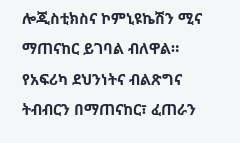ሎጂስቲክስና ኮምኒዩኬሽን ሚና ማጠናከር ይገባል ብለዋል።
የአፍሪካ ደህንነትና ብልጽግና ትብብርን በማጠናከር፣ ፈጠራን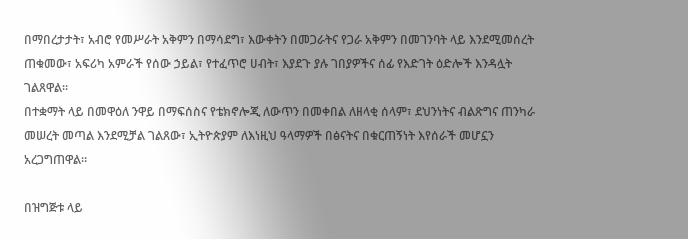በማበረታታት፣ አብሮ የመሥራት አቅምን በማሳደግ፣ እውቀትን በመጋራትና የጋራ አቅምን በመገንባት ላይ እንደሚመሰረት ጠቁመው፣ አፍሪካ አምራች የሰው ኃይል፣ የተፈጥሮ ሀብት፣ እያደጉ ያሉ ገበያዎችና ሰፊ የእድገት ዕድሎች እንዳሏት ገልጸዋል።
በተቋማት ላይ በመዋዕለ ንዋይ በማፍሰስና የቴክኖሎጂ ለውጥን በመቀበል ለዘላቂ ሰላም፣ ደህንነትና ብልጽግና ጠንካራ መሠረት መጣል እንደሚቻል ገልጸው፣ ኢትዮጵያም ለእነዚህ ዓላማዎች በፅናትና በቁርጠኝነት እየሰራች መሆኗን አረጋግጠዋል።

በዝግጅቱ ላይ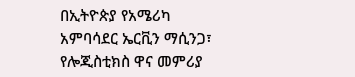በኢትዮጵያ የአሜሪካ አምባሳደር ኤርቪን ማሲንጋ፣ የሎጂስቲክስ ዋና መምሪያ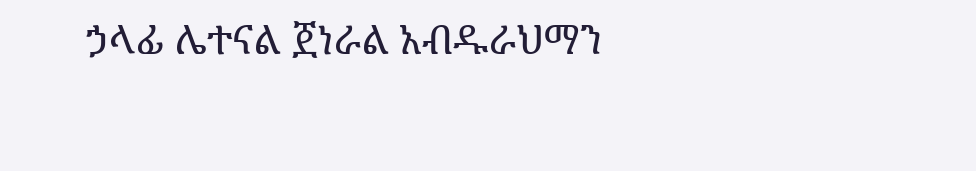ኃላፊ ሌተናል ጀነራል አብዱራህማን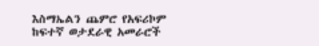እስማኤልን ጨምሮ የአፍሪኮም ከፍተኛ ወታደራዊ አመራሮች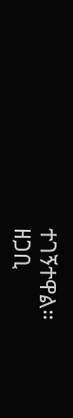ተገኝተዋል።
ዘጋቢ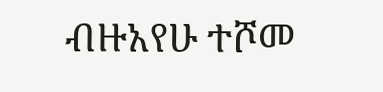ብዙአየሁ ተሾመ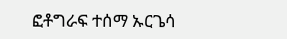ፎቶግራፍ ተሰማ ኡርጌሳ